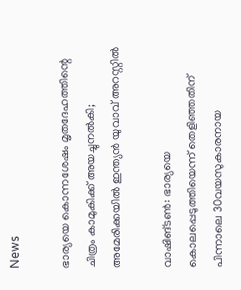News

ഭാര്യയെ കൊന്നശേഷം മൃതദേഹത്തിന്റെ ചിത്രം കാമുകിക്ക് അയച്ചുനൽകി; അമേരിക്കയിൽ ഇന്ത്യൻ യുവാവ് അറസ്റ്റിൽ

വാഷിങ്ടണ്‍: ഭാര്യയെ കൊലപ്പെടുത്തിയെന്ന് തെളിഞ്ഞതിന് പിന്നാലെ 30വയസുകാരനായ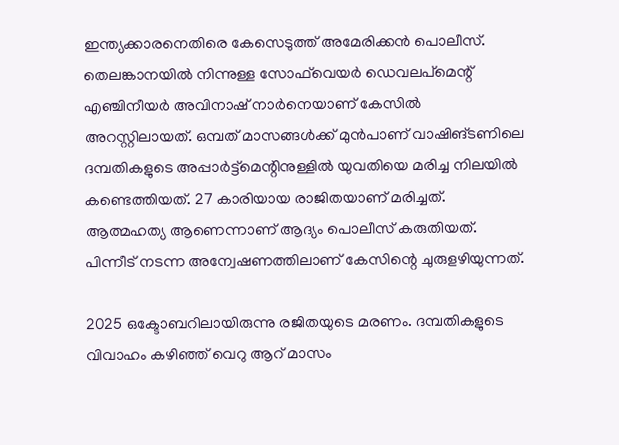ഇന്ത്യക്കാരനെതിരെ കേസെടുത്ത് അമേരിക്കന്‍ പൊലീസ്. തെലങ്കാനയില്‍ നിന്നുള്ള സോഫ്‌വെയര്‍ ഡെവലപ്മെന്റ് എഞ്ചിനീയര്‍ അവിനാഷ് നാർനെയാണ് കേസില്‍ അറസ്റ്റിലായത്. ഒമ്പത് മാസങ്ങള്‍ക്ക് മുന്‍പാണ് വാഷിങ്ടണിലെ ദമ്പതികളുടെ അപ്പാര്‍ട്ട്‌മെന്റിനുള്ളില്‍ യുവതിയെ മരിച്ച നിലയില്‍ കണ്ടെത്തിയത്. 27 കാരിയായ രാജിതയാണ് മരിച്ചത്. ആത്മഹത്യ ആണെന്നാണ് ആദ്യം പൊലീസ് കരുതിയത്. പിന്നീട് നടന്ന അന്വേഷണത്തിലാണ് കേസിന്റെ ചുരുളഴിയുന്നത്.

2025 ഒക്ടോബറിലായിരുന്നു രജിതയുടെ മരണം. ദമ്പതികളുടെ വിവാഹം കഴിഞ്ഞ് വെറു ആറ് മാസം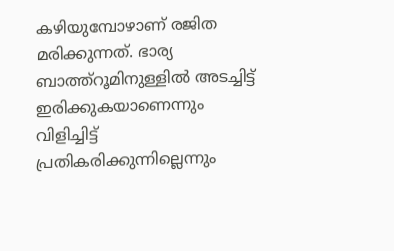കഴിയുമ്പോഴാണ് രജിത മരിക്കുന്നത്. ഭാര്യ ബാത്ത്‌റൂമിനുള്ളിൽ അടച്ചിട്ട് ഇരിക്കുകയാണെന്നും വിളിച്ചിട്ട് പ്രതികരിക്കുന്നില്ലെന്നും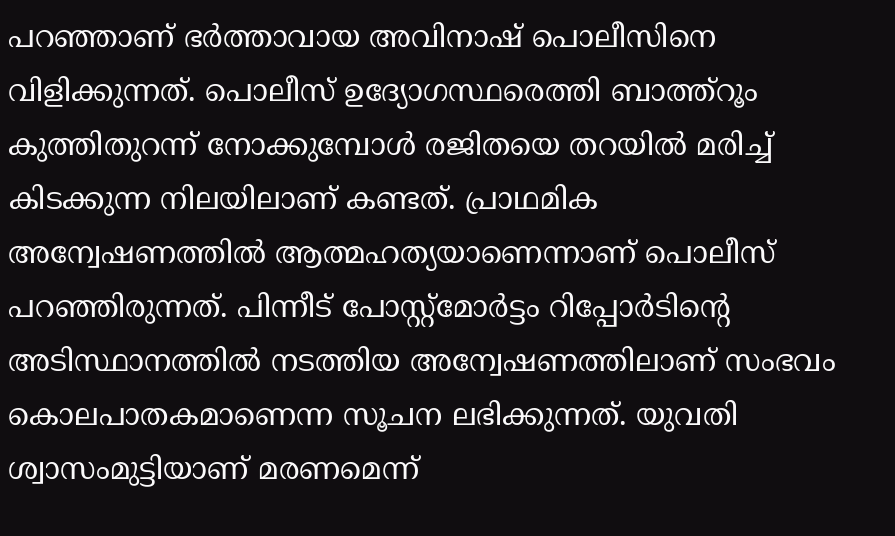പറഞ്ഞാണ് ഭര്‍ത്താവായ അവിനാഷ് പൊലീസിനെ വിളിക്കുന്നത്. പൊലീസ് ഉദ്യോഗസ്ഥരെത്തി ബാത്ത്‌റൂം കുത്തിതുറന്ന് നോക്കുമ്പോള്‍ രജിതയെ തറയില്‍ മരിച്ച് കിടക്കുന്ന നിലയിലാണ് കണ്ടത്. പ്രാഥമിക അന്വേഷണത്തില്‍ ആത്മഹത്യയാണെന്നാണ് പൊലീസ് പറഞ്ഞിരുന്നത്. പിന്നീട് പോസ്റ്റ്‌മോര്‍ട്ടം റിപ്പോര്‍ടിൻ്റെ അടിസ്ഥാനത്തില്‍ നടത്തിയ അന്വേഷണത്തിലാണ് സംഭവം കൊലപാതകമാണെന്ന സൂചന ലഭിക്കുന്നത്. യുവതി ശ്വാസംമുട്ടിയാണ് മരണമെന്ന്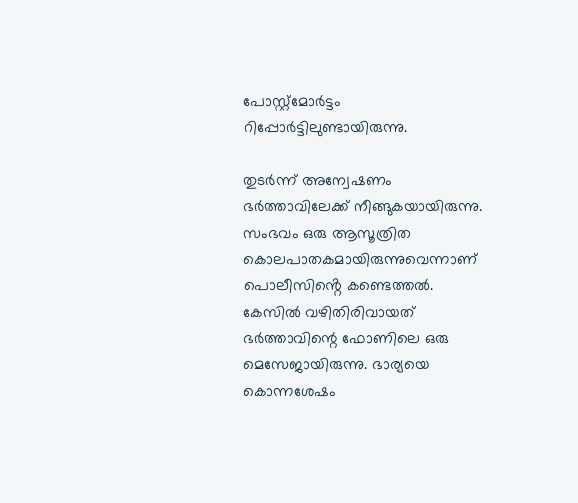പോസ്റ്റ്‌മോര്‍ട്ടം റിപ്പോര്‍ട്ടിലുണ്ടായിരുന്നു.

തുടര്‍ന്ന് അന്വേഷണം ഭര്‍ത്താവിലേക്ക് നീങ്ങുകയായിരുന്നു. സംഭവം ഒരു ആസൂത്രിത കൊലപാതകമായിരുന്നുവെന്നാണ് പൊലീസിൻ്റെ കണ്ടെത്തൽ. കേസില്‍ വഴിതിരിവായത് ഭര്‍ത്താവിന്റെ ഫോണിലെ ഒരു മെസേജായിരുന്നു. ഭാര്യയെ കൊന്നശേഷം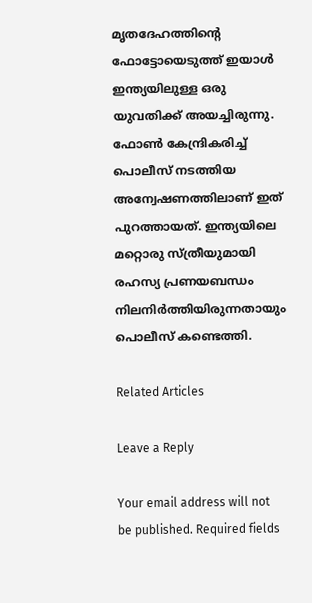മൃതദേഹത്തിന്റെ ഫോട്ടോയെടുത്ത് ഇയാള്‍ ഇന്ത്യയിലുള്ള ഒരു യുവതിക്ക് അയച്ചിരുന്നു. ഫോണ്‍ കേന്ദ്രികരിച്ച് പൊലീസ് നടത്തിയ അന്വേഷണത്തിലാണ് ഇത് പുറത്തായത്. ഇന്ത്യയിലെ മറ്റൊരു സ്ത്രീയുമായി രഹസ്യ പ്രണയബന്ധം നിലനിര്‍ത്തിയിരുന്നതായും പൊലീസ് കണ്ടെത്തി.

Related Articles

Leave a Reply

Your email address will not be published. Required fields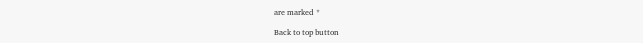are marked *

Back to top button